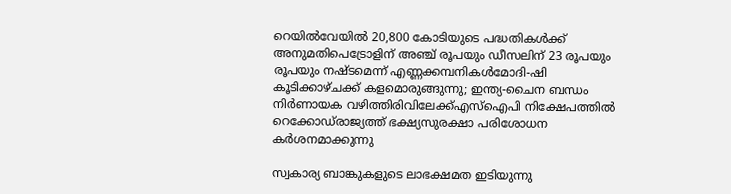റെയില്‍വേയില്‍ 20,800 കോടിയുടെ പദ്ധതികള്‍ക്ക് അനുമതിപെട്രോളിന് അഞ്ച് രൂപയും ഡീസലിന് 23 രൂപയും രൂപയും നഷ്ടമെന്ന് എണ്ണക്കമ്പനികൾമോദി-ഷി കൂടിക്കാഴ്ചക്ക് കളമൊരുങ്ങുന്നു; ഇന്ത്യ-ചൈന ബന്ധം നിര്‍ണായക വഴിത്തിരിവിലേക്ക്എസ്‌ഐപി നിക്ഷേപത്തില്‍ റെക്കോഡ്‌രാജ്യത്ത് ഭക്ഷ്യസുരക്ഷാ പരിശോധന കർശനമാക്കുന്നു

സ്വകാര്യ ബാങ്കുകളുടെ ലാഭക്ഷമത ഇടിയുന്നു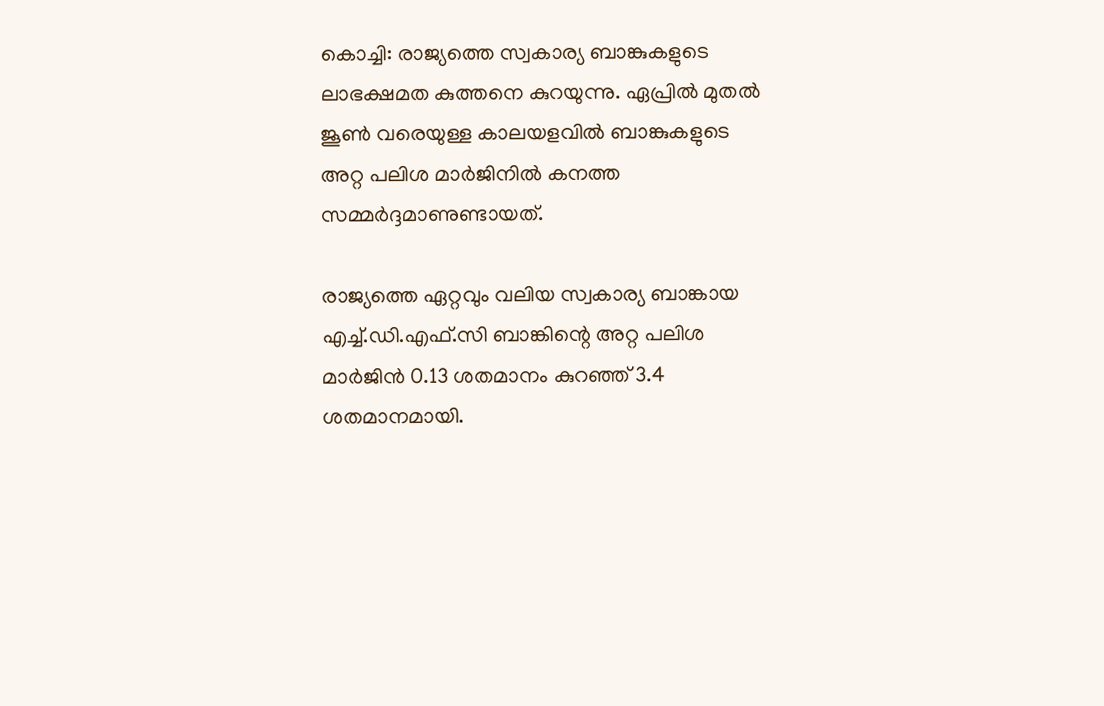കൊച്ചി: രാജ്യത്തെ സ്വകാര്യ ബാങ്കുകളുടെ ലാഭക്ഷമത കുത്തനെ കുറയുന്നു. ഏപ്രില്‍ മുതല്‍ ജൂണ്‍ വരെയുള്ള കാലയളവില്‍ ബാങ്കുകളുടെ അറ്റ പലിശ മാർജിനില്‍ കനത്ത സമ്മർദ്ദമാണുണ്ടായത്.

രാജ്യത്തെ ഏറ്റവും വലിയ സ്വകാര്യ ബാങ്കായ എച്ച്‌.ഡി.എഫ്.സി ബാങ്കിന്റെ അറ്റ പലിശ മാർജിൻ 0.13 ശതമാനം കുറഞ്ഞ് 3.4 ശതമാനമായി.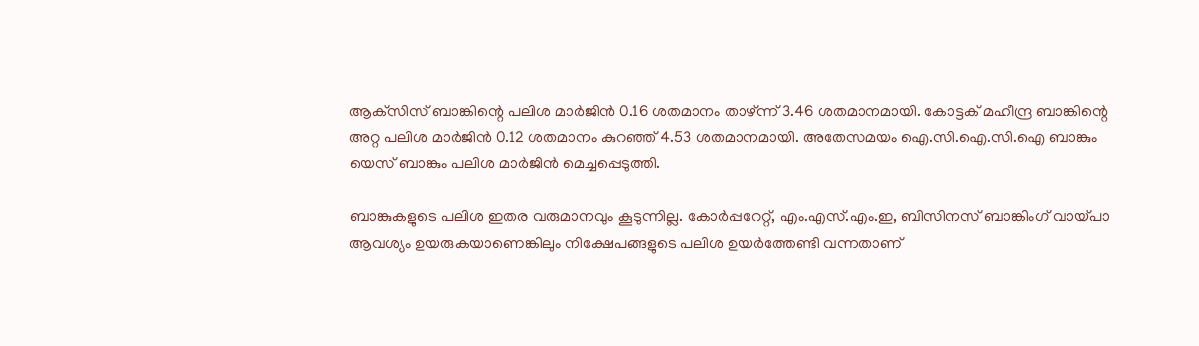ആക്‌സിസ് ബാങ്കിന്റെ പലിശ മാർജിൻ 0.16 ശതമാനം താഴ്ന്ന് 3.46 ശതമാനമായി. കോട്ടക് മഹീന്ദ്ര ബാങ്കിന്റെ അറ്റ പലിശ മാർജിൻ 0.12 ശതമാനം കുറഞ്ഞ് 4.53 ശതമാനമായി. അതേസമയം ഐ.സി.ഐ.സി.ഐ ബാങ്കും യെസ് ബാങ്കും പലിശ മാർജിൻ മെച്ചപ്പെടുത്തി.

ബാങ്കുകളുടെ പലിശ ഇതര വരുമാനവും കൂടുന്നില്ല. കോർപ്പറേറ്റ്, എം.എസ്.എം.ഇ, ബിസിനസ് ബാങ്കിംഗ് വായ്പാ ആവശ്യം ഉയരുകയാണെങ്കിലും നിക്ഷേപങ്ങളുടെ പലിശ ഉയർത്തേണ്ടി വന്നതാണ്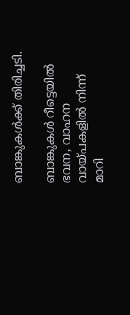ബാങ്കുകള്‍ക്ക് തിരിച്ചടി.

ബാങ്കുകള്‍ റീട്ടെയില്‍ ഭവന, വാഹന വായ്പകളില്‍ നിന്ന് മാറി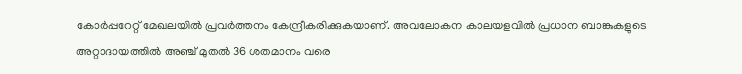കോർപ്പറേറ്റ് മേഖലയില്‍ പ്രവർത്തനം കേന്ദ്രീകരിക്കുകയാണ്. അവലോകന കാലയളവില്‍ പ്രധാന ബാങ്കുകളുടെ അറ്റാദായത്തില്‍ അഞ്ച് മുതല്‍ 36 ശതമാനം വരെ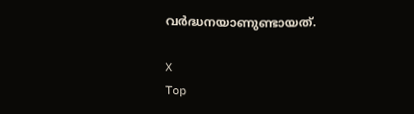വർദ്ധനയാണുണ്ടായത്.

X
Top